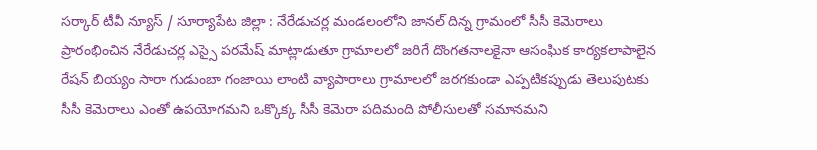సర్కార్ టీవీ న్యూస్ / సూర్యాపేట జిల్లా : నేరేడుచర్ల మండలంలోని జానల్ దిన్న గ్రామంలో సీసీ కెమెరాలు ప్రారంభించిన నేరేడుచర్ల ఎస్సై పరమేష్ మాట్లాడుతూ గ్రామాలలో జరిగే దొంగతనాలకైనా ఆసంఘిక కార్యకలాపాలైన రేషన్ బియ్యం సారా గుడుంబా గంజాయి లాంటి వ్యాపారాలు గ్రామాలలో జరగకుండా ఎప్పటికప్పుడు తెలుపుటకు సీసీ కెమెరాలు ఎంతో ఉపయోగమని ఒక్కొక్క సీసీ కెమెరా పదిమంది పోలీసులతో సమానమని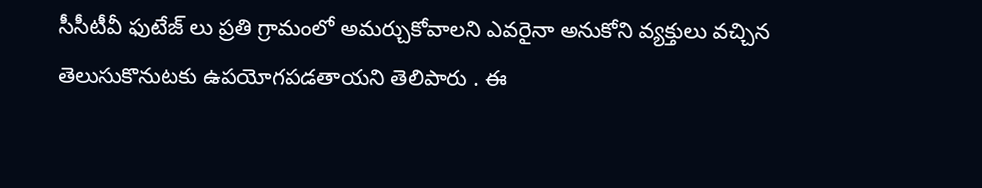సీసీటీవీ ఫుటేజ్ లు ప్రతి గ్రామంలో అమర్చుకోవాలని ఎవరైనా అనుకోని వ్యక్తులు వచ్చిన తెలుసుకొనుటకు ఉపయోగపడతాయని తెలిపారు . ఈ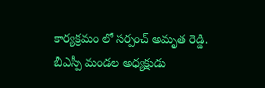కార్యక్రమం లో సర్పంచ్ అమృత రెడ్డి. బీఎస్పీ మండల అధ్యక్షుడు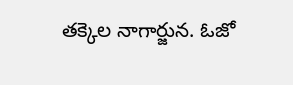తక్కెల నాగార్జున. ఓజో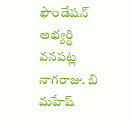ఫౌండేషన్ అభ్యర్థి వనపట్ల నాగరాజు. బి మహేష్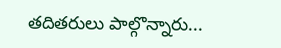తదితరులు పాల్గొన్నారు...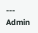---
Admin